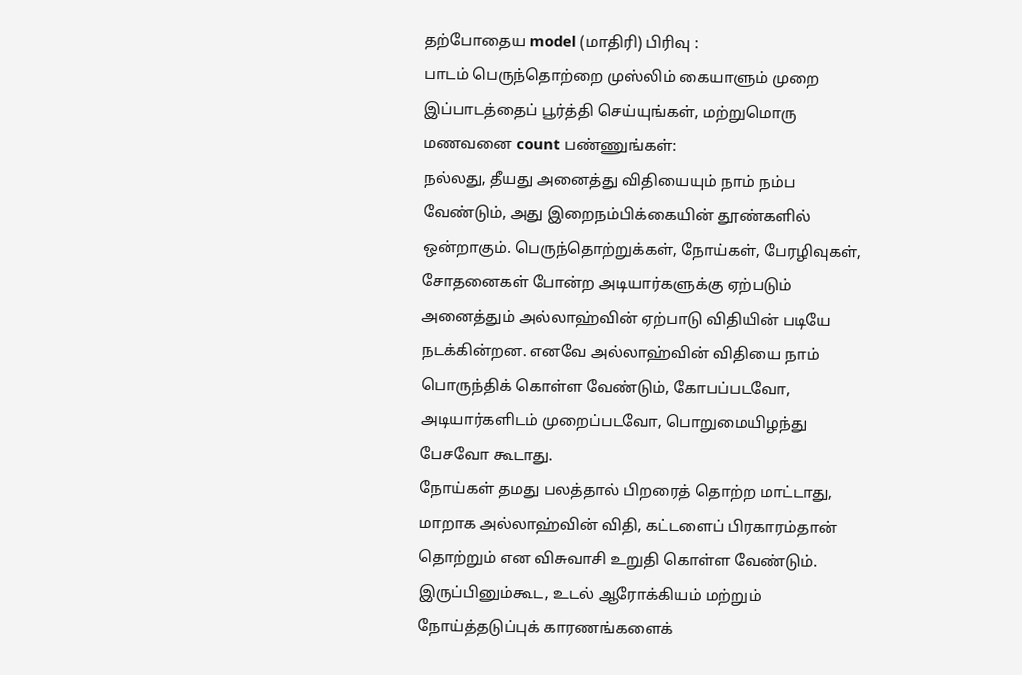தற்போதைய model (மாதிரி) பிரிவு :
பாடம் பெருந்தொற்றை முஸ்லிம் கையாளும் முறை
இப்பாடத்தைப் பூர்த்தி செய்யுங்கள், மற்றுமொரு மணவனை count பண்ணுங்கள்:
நல்லது, தீயது அனைத்து விதியையும் நாம் நம்ப வேண்டும், அது இறைநம்பிக்கையின் தூண்களில் ஒன்றாகும். பெருந்தொற்றுக்கள், நோய்கள், பேரழிவுகள், சோதனைகள் போன்ற அடியார்களுக்கு ஏற்படும் அனைத்தும் அல்லாஹ்வின் ஏற்பாடு விதியின் படியே நடக்கின்றன. எனவே அல்லாஹ்வின் விதியை நாம் பொருந்திக் கொள்ள வேண்டும், கோபப்படவோ, அடியார்களிடம் முறைப்படவோ, பொறுமையிழந்து பேசவோ கூடாது.
நோய்கள் தமது பலத்தால் பிறரைத் தொற்ற மாட்டாது, மாறாக அல்லாஹ்வின் விதி, கட்டளைப் பிரகாரம்தான் தொற்றும் என விசுவாசி உறுதி கொள்ள வேண்டும். இருப்பினும்கூட, உடல் ஆரோக்கியம் மற்றும் நோய்த்தடுப்புக் காரணங்களைக்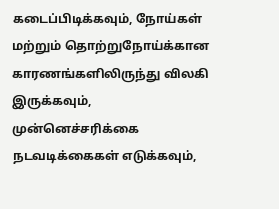கடைப்பிடிக்கவும், நோய்கள் மற்றும் தொற்றுநோய்க்கான காரணங்களிலிருந்து விலகி இருக்கவும், முன்னெச்சரிக்கை நடவடிக்கைகள் எடுக்கவும்,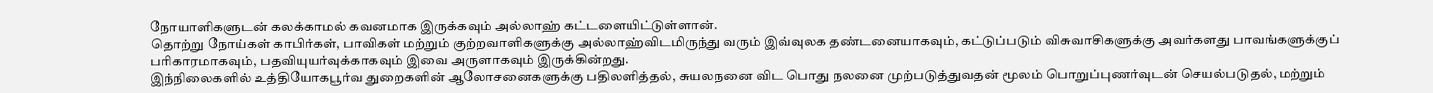நோயாளிகளுடன் கலக்காமல் கவனமாக இருக்கவும் அல்லாஹ் கட்டளையிட்டுள்ளான்.
தொற்று நோய்கள் காபிர்கள், பாவிகள் மற்றும் குற்றவாளிகளுக்கு அல்லாஹ்விடமிருந்து வரும் இவ்வுலக தண்டனையாகவும், கட்டுப்படும் விசுவாசிகளுக்கு அவர்களது பாவங்களுக்குப் பரிகாரமாகவும், பதவியுயர்வுக்காகவும் இவை அருளாகவும் இருக்கின்றது.
இந்நிலைகளில் உத்தியோகபூர்வ துறைகளின் ஆலோசனைகளுக்கு பதிலளித்தல், சுயலநனை விட பொது நலனை முற்படுத்துவதன் மூலம் பொறுப்புணர்வுடன் செயல்படுதல், மற்றும்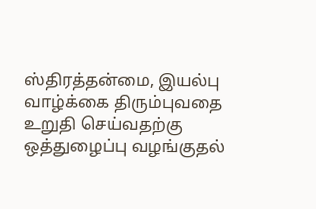ஸ்திரத்தன்மை, இயல்பு வாழ்க்கை திரும்புவதை உறுதி செய்வதற்கு ஒத்துழைப்பு வழங்குதல்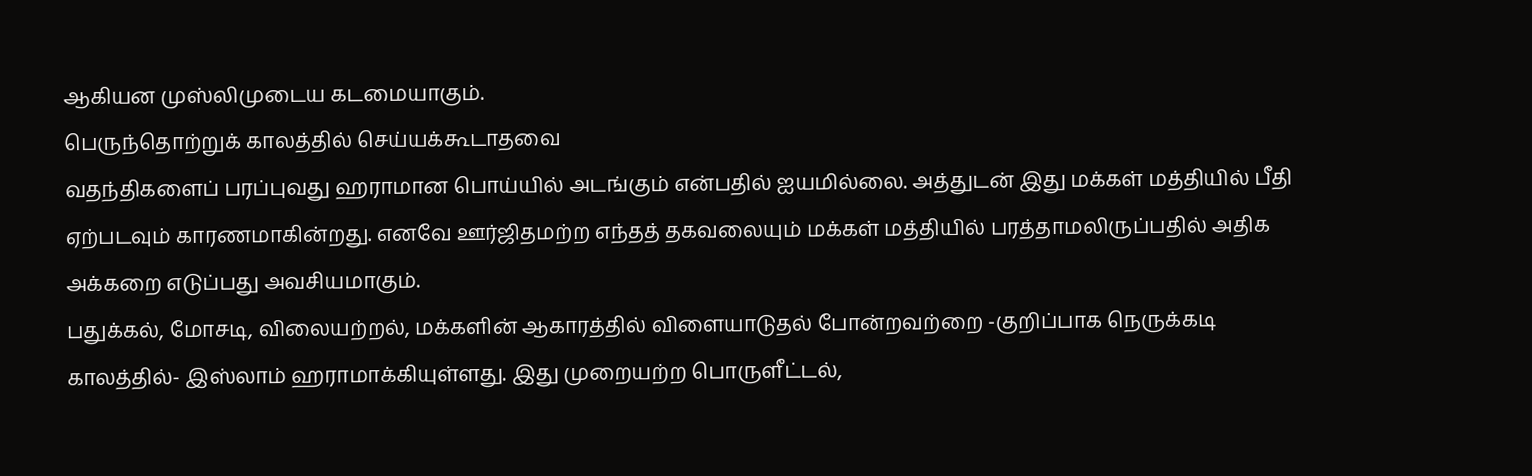ஆகியன முஸ்லிமுடைய கடமையாகும்.
பெருந்தொற்றுக் காலத்தில் செய்யக்கூடாதவை
வதந்திகளைப் பரப்புவது ஹராமான பொய்யில் அடங்கும் என்பதில் ஐயமில்லை. அத்துடன் இது மக்கள் மத்தியில் பீதி ஏற்படவும் காரணமாகின்றது. எனவே ஊர்ஜிதமற்ற எந்தத் தகவலையும் மக்கள் மத்தியில் பரத்தாமலிருப்பதில் அதிக அக்கறை எடுப்பது அவசியமாகும்.
பதுக்கல், மோசடி, விலையற்றல், மக்களின் ஆகாரத்தில் விளையாடுதல் போன்றவற்றை -குறிப்பாக நெருக்கடி காலத்தில்- இஸ்லாம் ஹராமாக்கியுள்ளது. இது முறையற்ற பொருளீட்டல்,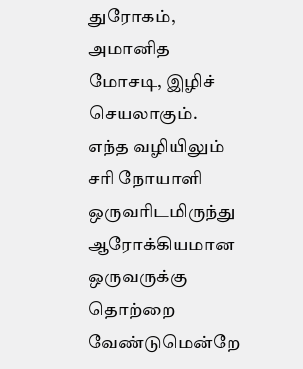துரோகம், அமானித மோசடி, இழிச் செயலாகும்.
எந்த வழியிலும் சரி நோயாளி ஒருவரிடமிருந்து ஆரோக்கியமான ஒருவருக்கு தொற்றை வேண்டுமென்றே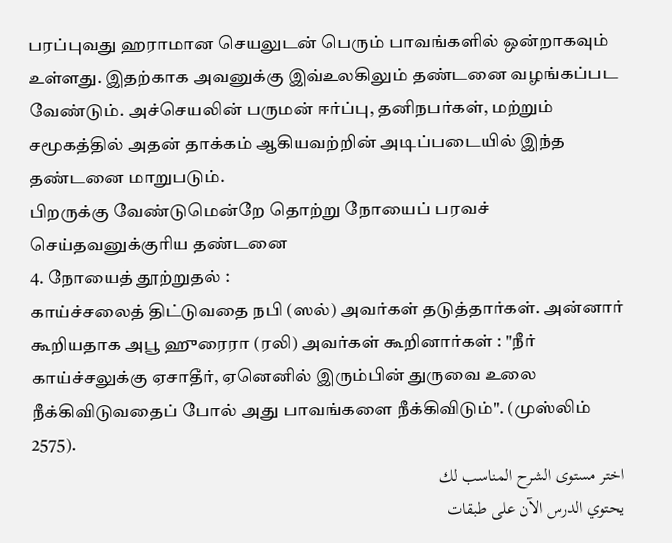பரப்புவது ஹராமான செயலுடன் பெரும் பாவங்களில் ஒன்றாகவும் உள்ளது. இதற்காக அவனுக்கு இவ்உலகிலும் தண்டனை வழங்கப்பட வேண்டும். அச்செயலின் பருமன் ஈர்ப்பு, தனிநபர்கள், மற்றும் சமூகத்தில் அதன் தாக்கம் ஆகியவற்றின் அடிப்படையில் இந்த தண்டனை மாறுபடும்.
பிறருக்கு வேண்டுமென்றே தொற்று நோயைப் பரவச் செய்தவனுக்குரிய தண்டனை
4. நோயைத் தூற்றுதல் :
காய்ச்சலைத் திட்டுவதை நபி (ஸல்) அவர்கள் தடுத்தார்கள். அன்னார் கூறியதாக அபூ ஹுரைரா (ரலி) அவர்கள் கூறினார்கள் : "நீர் காய்ச்சலுக்கு ஏசாதீர், ஏனெனில் இரும்பின் துருவை உலை நீக்கிவிடுவதைப் போல் அது பாவங்களை நீக்கிவிடும்". (முஸ்லிம் 2575).
اختر مستوى الشرح المناسب لك
يحتوي الدرس الآن على طبقات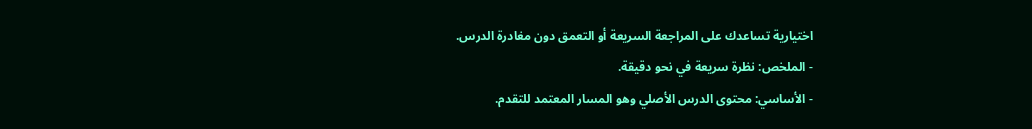اختيارية تساعدك على المراجعة السريعة أو التعمق دون مغادرة الدرس.
- الملخص: نظرة سريعة في نحو دقيقة.
- الأساسي: محتوى الدرس الأصلي وهو المسار المعتمد للتقدم.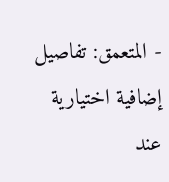- المتعمق: تفاصيل إضافية اختيارية عند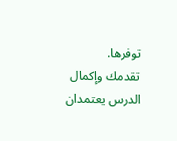توفرها.
تقدمك وإكمال الدرس يعتمدان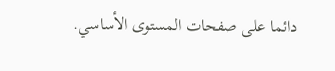دائما على صفحات المستوى الأساسي.